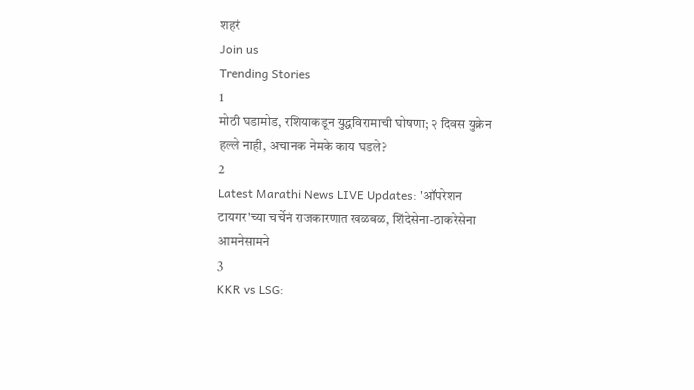शहरं
Join us
Trending Stories
1
मोठी घडामोड, रशियाकडून युद्धविरामाची घोषणा; २ दिवस युक्रेन हल्ले नाही, अचानक नेमके काय घडले?
2
Latest Marathi News LIVE Updates: 'ऑपरेशन टायगर'च्या चर्चेनं राजकारणात खळबळ, शिंदेसेना-ठाकरेसेना आमनेसामने
3
KKR vs LSG: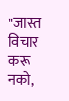"जास्त विचार करू नको,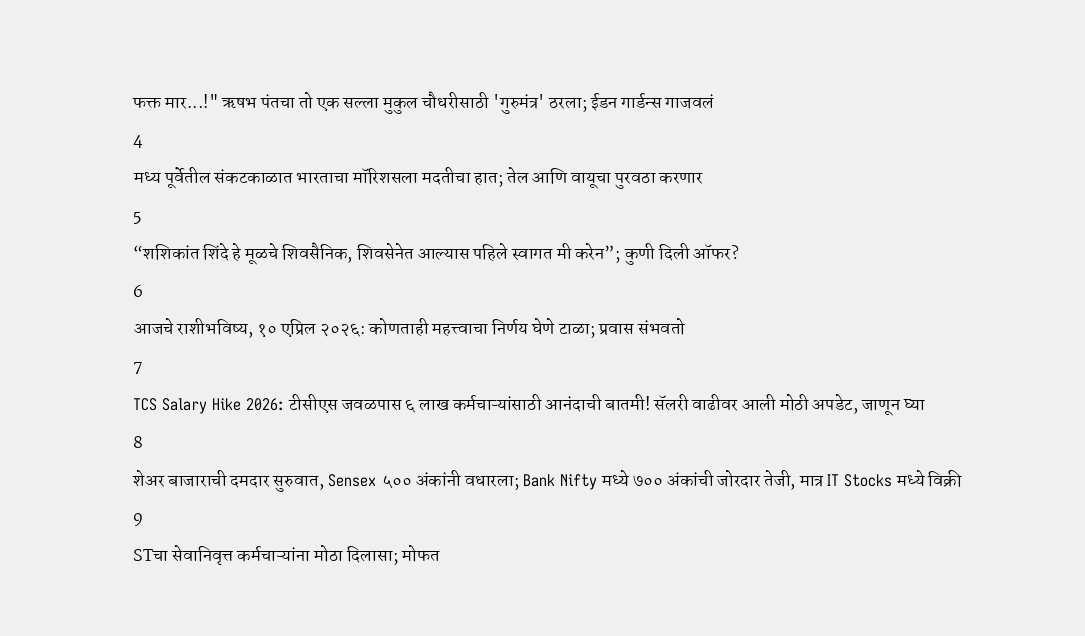फक्त मार...!" ऋषभ पंतचा तो एक सल्ला मुकुल चौधरीसाठी 'गुरुमंत्र' ठरला; ईडन गार्डन्स गाजवलं
4
मध्य पूर्वेतील संकटकाळात भारताचा मॉरिशसला मदतीचा हात; तेल आणि वायूचा पुरवठा करणार
5
“शशिकांत शिंदे हे मूळचे शिवसैनिक, शिवसेनेत आल्यास पहिले स्वागत मी करेन”; कुणी दिली ऑफर?
6
आजचे राशीभविष्य, १० एप्रिल २०२६: कोणताही महत्त्वाचा निर्णय घेणे टाळा; प्रवास संभवतो
7
TCS Salary Hike 2026: टीसीएस जवळपास ६ लाख कर्मचाऱ्यांसाठी आनंदाची बातमी! सॅलरी वाढीवर आली मोठी अपडेट, जाणून घ्या
8
शेअर बाजाराची दमदार सुरुवात, Sensex ५०० अंकांनी वधारला; Bank Nifty मध्ये ७०० अंकांची जोरदार तेजी, मात्र IT Stocks मध्ये विक्री
9
STचा सेवानिवृत्त कर्मचाऱ्यांना मोठा दिलासा; मोफत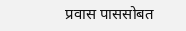प्रवास पाससोबत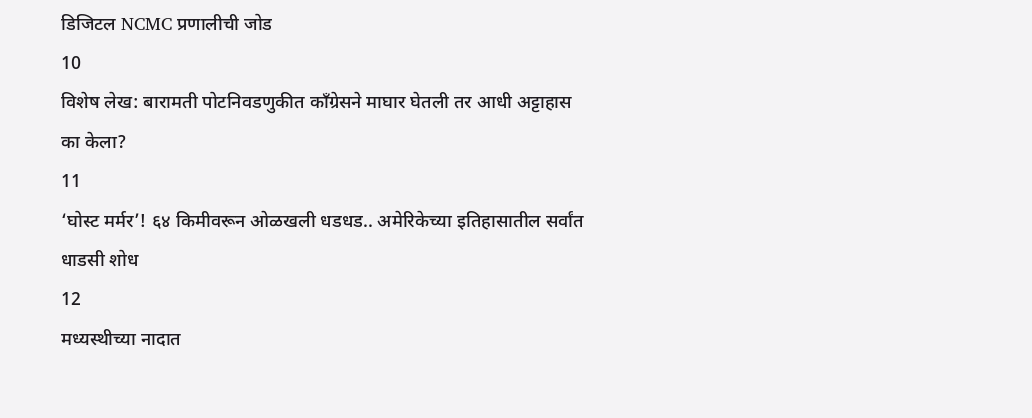डिजिटल NCMC प्रणालीची जोड
10
विशेष लेख: बारामती पोटनिवडणुकीत काँग्रेसने माघार घेतली तर आधी अट्टाहास का केला?
11
‘घोस्ट मर्मर’! ६४ किमीवरून ओळखली धडधड.. अमेरिकेच्या इतिहासातील सर्वांत धाडसी शोध
12
मध्यस्थीच्या नादात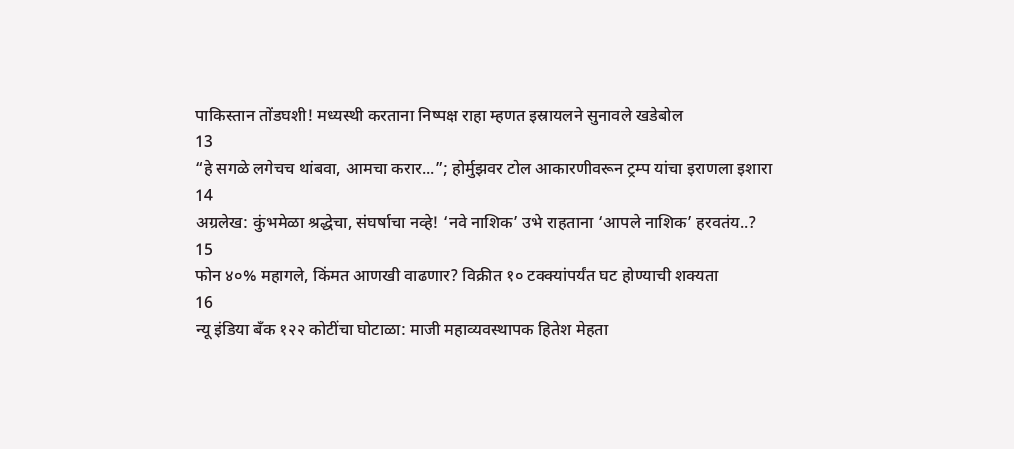पाकिस्तान तोंडघशी! मध्यस्थी करताना निष्पक्ष राहा म्हणत इस्रायलने सुनावले खडेबोल
13
“हे सगळे लगेचच थांबवा, आमचा करार...”; होर्मुझवर टोल आकारणीवरून ट्रम्प यांचा इराणला इशारा
14
अग्रलेख: कुंभमेळा श्रद्धेचा, संघर्षाचा नव्हे! ‘नवे नाशिक’ उभे राहताना ‘आपले नाशिक’ हरवतंय..?
15
फोन ४०% महागले, किंमत आणखी वाढणार? विक्रीत १० टक्क्यांपर्यंत घट होण्याची शक्यता
16
न्यू इंडिया बँक १२२ कोटींचा घोटाळा: माजी महाव्यवस्थापक हितेश मेहता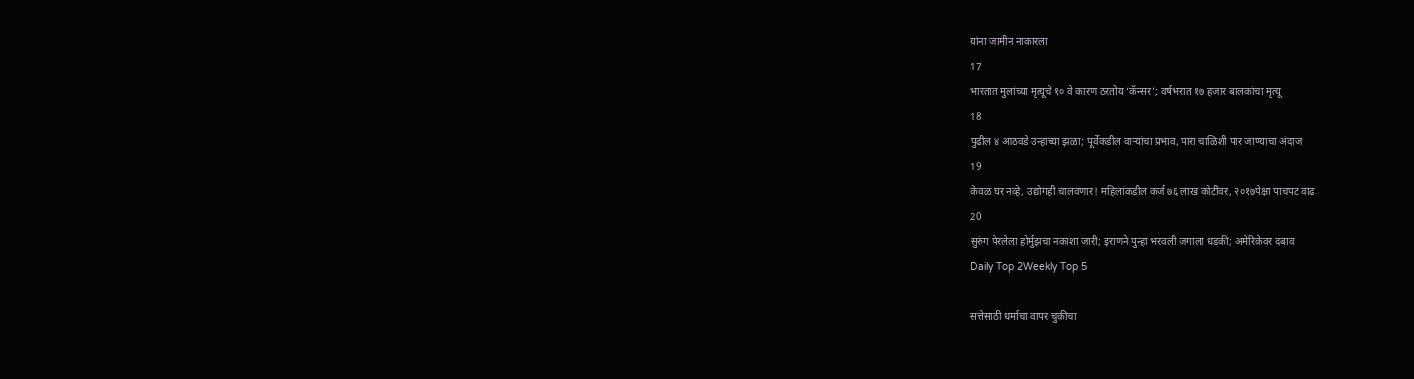यांना जामीन नाकारला
17
भारतात मुलांच्या मृत्यूचे १० वे कारण ठरतोय ‘कॅन्सर’; वर्षभरात १७ हजार बालकांचा मृत्यू
18
पुढील ४ आठवडे उन्हाच्या झळा; पूर्वेकडील वाऱ्यांचा प्रभाव, पारा चाळिशी पार जाण्याचा अंदाज
19
केवळ घर नव्हे, उद्योगही चालवणार! महिलांकडील कर्ज ७६ लाख कोटींवर, २०१७पेक्षा पाचपट वाढ
20
सुरुंग पेरलेला होर्मुझचा नकाशा जारी; इराणने पुन्हा भरवली जगाला धडकी; अमेरिकेवर दबाव
Daily Top 2Weekly Top 5

सत्तेसाठी धर्माचा वापर चुकीचा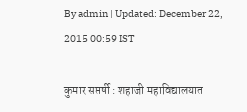By admin | Updated: December 22, 2015 00:59 IST

कुमार सप्तर्षी : शहाजी महाविद्यालयात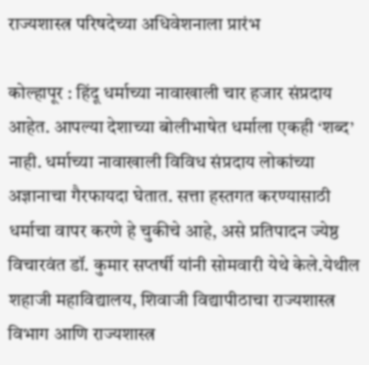राज्यशास्त्र परिषदेच्या अधिवेशनाला प्रारंभ

कोल्हापूर : हिंदू धर्माच्या नावाखाली चार हजार संप्रदाय आहेत. आपल्या देशाच्या बोलीभाषेत धर्माला एकही ‘शब्द’ नाही. धर्माच्या नावाखाली विविध संप्रदाय लोकांच्या अज्ञानाचा गैरफायदा घेतात. सत्ता हस्तगत करण्यासाठी धर्माचा वापर करणे हे चुकीचे आहे, असे प्रतिपादन ज्येष्ठ विचारवंत डॉ. कुमार सप्तर्षी यांनी सोमवारी येथे केले.येथील शहाजी महाविद्यालय, शिवाजी विद्यापीठाचा राज्यशास्त्र विभाग आणि राज्यशास्त्र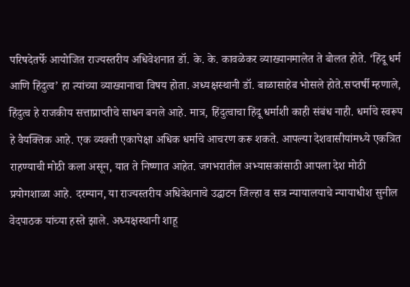परिषदेतर्फे आयोजित राज्यस्तरीय अधिवेशनात डॉ. के. के. कावळेकर व्याख्यानमालेत ते बोलत होते. ‘हिंदू धर्म आणि हिंदुत्व’ हा त्यांच्या व्याख्यानाचा विषय होता. अध्यक्षस्थानी डॉ. बाळासाहेब भोसले होते.सप्तर्षी म्हणाले, हिंदुत्व हे राजकीय सत्ताप्राप्तीचे साधन बनले आहे. मात्र, हिंदुत्वाचा हिंदू धर्माशी काही संबंध नाही. धर्माचे स्वरूप हे वैयक्तिक आहे. एक व्यक्ती एकापेक्षा अधिक धर्माचे आचरण करू शकते. आपल्या देशवासीयांमध्ये एकत्रित राहण्याची मोठी कला असून, यात ते निष्णात आहेत. जगभरातील अभ्यासकांसाठी आपला देश मोठी प्रयोगशाळा आहे. दरम्यान, या राज्यस्तरीय अधिवेशनाचे उद्घाटन जिल्हा व सत्र न्यायालयाचे न्यायाधीश सुनील वेदपाठक यांच्या हस्ते झाले. अध्यक्षस्थानी शाहू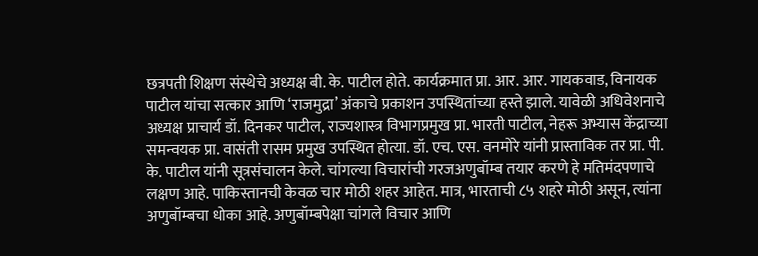छत्रपती शिक्षण संस्थेचे अध्यक्ष बी. के. पाटील होते. कार्यक्रमात प्रा. आर. आर. गायकवाड, विनायक पाटील यांचा सत्कार आणि ‘राजमुद्रा’ अंकाचे प्रकाशन उपस्थितांच्या हस्ते झाले. यावेळी अधिवेशनाचे अध्यक्ष प्राचार्य डॉ. दिनकर पाटील, राज्यशास्त्र विभागप्रमुख प्रा. भारती पाटील, नेहरू अभ्यास केंद्राच्या समन्वयक प्रा. वासंती रासम प्रमुख उपस्थित होत्या. डॉ. एच. एस. वनमोरे यांनी प्रास्ताविक तर प्रा. पी. के. पाटील यांनी सूत्रसंचालन केले. चांगल्या विचारांची गरजअणुबॉम्ब तयार करणे हे मतिमंदपणाचे लक्षण आहे. पाकिस्तानची केवळ चार मोठी शहर आहेत. मात्र, भारताची ८५ शहरे मोठी असून, त्यांना अणुबॉम्बचा धोका आहे. अणुबॉम्बपेक्षा चांगले विचार आणि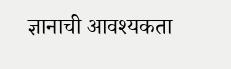ज्ञानाची आवश्यकता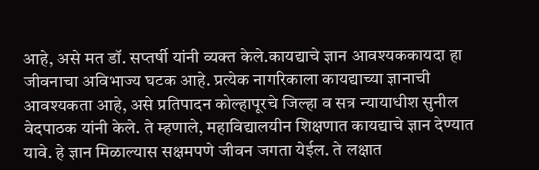आहे, असे मत डॉ. सप्तर्षी यांनी व्यक्त केले.कायद्याचे ज्ञान आवश्यककायदा हा जीवनाचा अविभाज्य घटक आहे. प्रत्येक नागरिकाला कायद्याच्या ज्ञानाची आवश्यकता आहे, असे प्रतिपादन कोल्हापूरचे जिल्हा व सत्र न्यायाधीश सुनील वेदपाठक यांनी केले. ते म्हणाले, महाविद्यालयीन शिक्षणात कायद्याचे ज्ञान देण्यात यावे. हे ज्ञान मिळाल्यास सक्षमपणे जीवन जगता येईल. ते लक्षात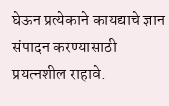घेऊन प्रत्येकाने कायद्याचे ज्ञान संपादन करण्यासाठी प्रयत्नशील राहावे.